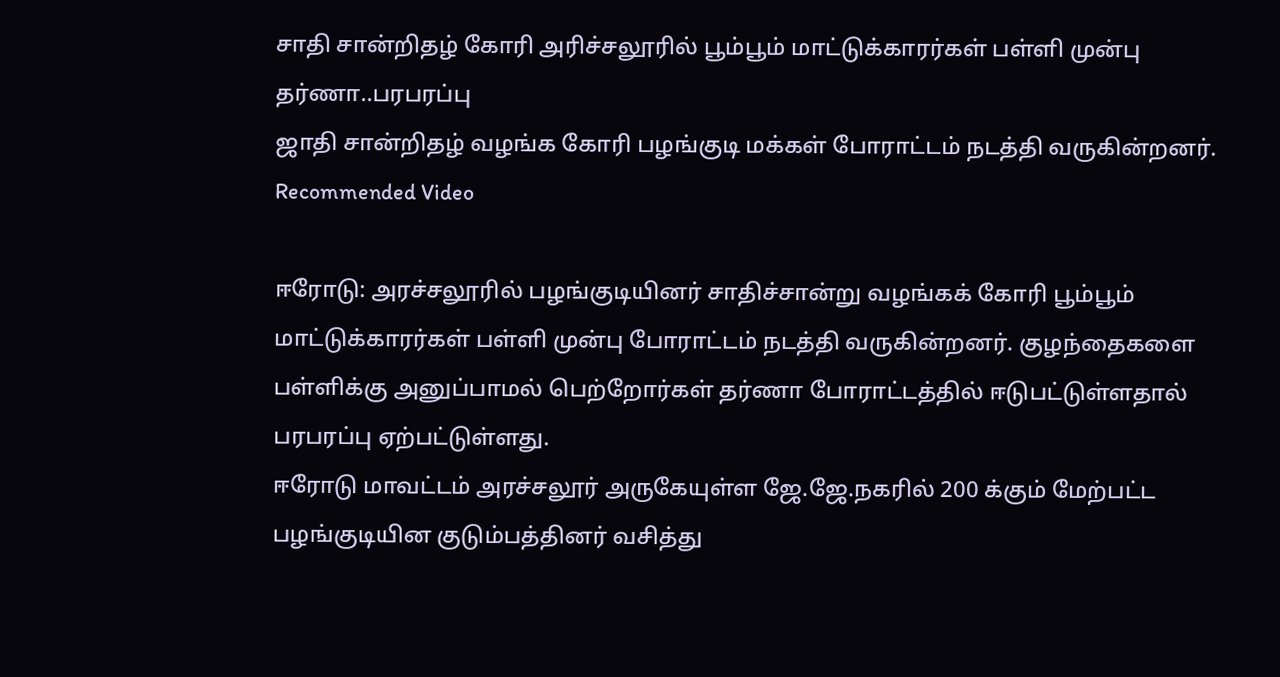சாதி சான்றிதழ் கோரி அரிச்சலூரில் பூம்பூம் மாட்டுக்காரர்கள் பள்ளி முன்பு தர்ணா..பரபரப்பு
ஜாதி சான்றிதழ் வழங்க கோரி பழங்குடி மக்கள் போராட்டம் நடத்தி வருகின்றனர்.
Recommended Video

ஈரோடு: அரச்சலூரில் பழங்குடியினர் சாதிச்சான்று வழங்கக் கோரி பூம்பூம் மாட்டுக்காரர்கள் பள்ளி முன்பு போராட்டம் நடத்தி வருகின்றனர். குழந்தைகளை பள்ளிக்கு அனுப்பாமல் பெற்றோர்கள் தர்ணா போராட்டத்தில் ஈடுபட்டுள்ளதால் பரபரப்பு ஏற்பட்டுள்ளது.
ஈரோடு மாவட்டம் அரச்சலூர் அருகேயுள்ள ஜே.ஜே.நகரில் 200 க்கும் மேற்பட்ட பழங்குடியின குடும்பத்தினர் வசித்து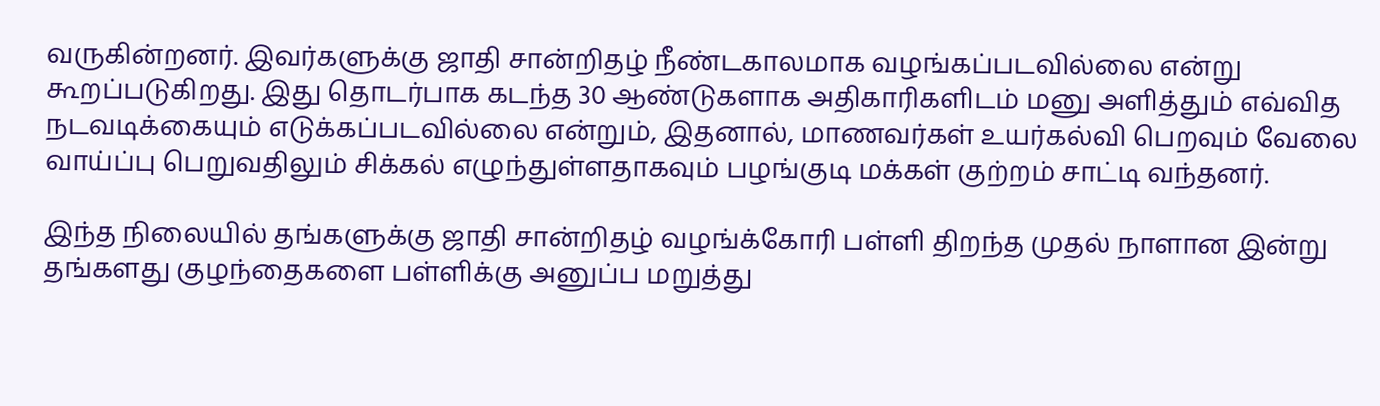வருகின்றனர். இவர்களுக்கு ஜாதி சான்றிதழ் நீண்டகாலமாக வழங்கப்படவில்லை என்று கூறப்படுகிறது. இது தொடர்பாக கடந்த 30 ஆண்டுகளாக அதிகாரிகளிடம் மனு அளித்தும் எவ்வித நடவடிக்கையும் எடுக்கப்படவில்லை என்றும், இதனால், மாணவர்கள் உயர்கல்வி பெறவும் வேலை வாய்ப்பு பெறுவதிலும் சிக்கல் எழுந்துள்ளதாகவும் பழங்குடி மக்கள் குற்றம் சாட்டி வந்தனர்.

இந்த நிலையில் தங்களுக்கு ஜாதி சான்றிதழ் வழங்க்கோரி பள்ளி திறந்த முதல் நாளான இன்று தங்களது குழந்தைகளை பள்ளிக்கு அனுப்ப மறுத்து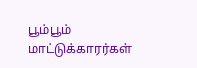பூம்பூம் மாட்டுக்காரர்கள்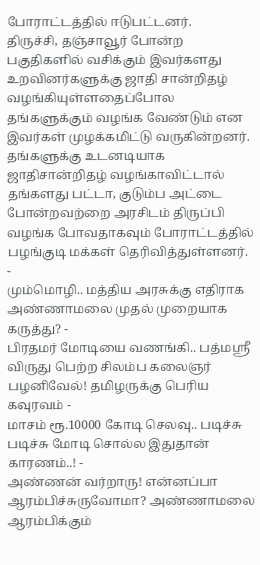போராட்டத்தில் ஈடுபட்டனர்.
திருச்சி, தஞ்சாவூர் போன்ற பகுதிகளில் வசிக்கும் இவர்களது உறவினர்களுக்கு ஜாதி சான்றிதழ் வழங்கியுள்ளதைப்போல தங்களுக்கும் வழங்க வேண்டும் என இவர்கள் முழக்கமிட்டு வருகின்றனர். தங்களுக்கு உடனடியாக ஜாதிசான்றிதழ் வழங்காவிட்டால் தங்களது பட்டா, குடும்ப அட்டை போன்றவற்றை அரசிடம் திருப்பி வழங்க போவதாகவும் போராட்டத்தில் பழங்குடி மக்கள் தெரிவித்துள்ளனர்.
-
மும்மொழி.. மத்திய அரசுக்கு எதிராக அண்ணாமலை முதல் முறையாக கருத்து? -
பிரதமர் மோடியை வணங்கி.. பத்மஸ்ரீ விருது பெற்ற சிலம்ப கலைஞர் பழனிவேல்! தமிழருக்கு பெரிய கவுரவம் -
மாசம் ரூ.10000 கோடி செலவு.. படிச்சு படிச்சு மோடி சொல்ல இதுதான் காரணம்..! -
அண்ணன் வர்றாரு! என்னப்பா ஆரம்பிச்சுருவோமா? அண்ணாமலை ஆரம்பிக்கும்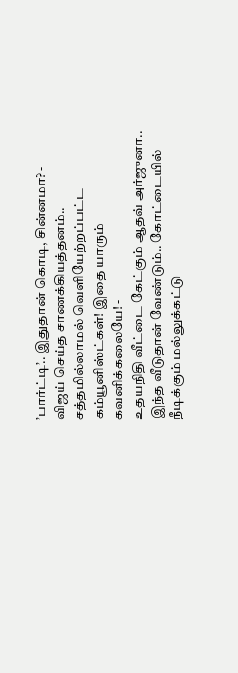’பார்ட்டி’.. இதுதான் கொடி, சின்னமா? -
விஜய் செய்த சாணக்கியத்தனம்.. சத்தமில்லாமல் வெளியேற்றப்பட்ட கம்யூனிஸ்ட்கள்! இதை யாரும் கவனிக்கலையே! -
உதயநிதி வீட்டை கேட்கும் ஆதவ் அர்ஜுனா.. இந்த வீடுதான் வேண்டும்.. கோட்டையில் நீடிக்கும் மல்லுக்கட்டு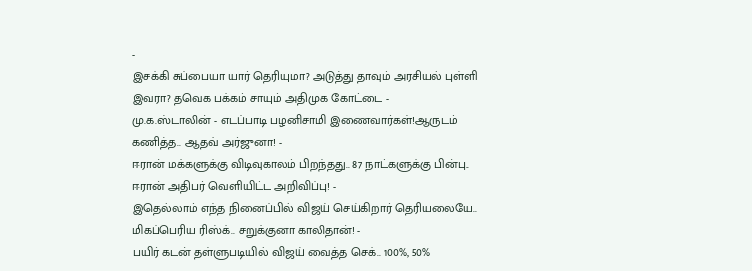-
இசக்கி சுப்பையா யார் தெரியுமா? அடுத்து தாவும் அரசியல் புள்ளி இவரா? தவெக பக்கம் சாயும் அதிமுக கோட்டை -
மு.க.ஸ்டாலின் - எடப்பாடி பழனிசாமி இணைவார்கள்!ஆருடம் கணித்த.. ஆதவ் அர்ஜுனா! -
ஈரான் மக்களுக்கு விடிவுகாலம் பிறந்தது.. 87 நாட்களுக்கு பின்பு.. ஈரான் அதிபர் வெளியிட்ட அறிவிப்பு! -
இதெல்லாம் எந்த நினைப்பில் விஜய் செய்கிறார் தெரியலையே.. மிகப்பெரிய ரிஸ்க்.. சறுக்குனா காலிதான்! -
பயிர் கடன் தள்ளுபடியில் விஜய் வைத்த செக்.. 100%, 50%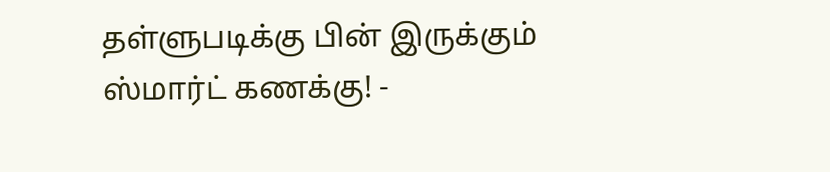தள்ளுபடிக்கு பின் இருக்கும் ஸ்மார்ட் கணக்கு! -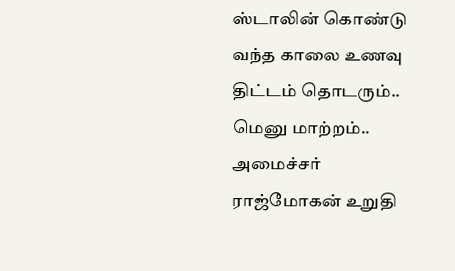ஸ்டாலின் கொண்டு வந்த காலை உணவு திட்டம் தொடரும்.. மெனு மாற்றம்.. அமைச்சர் ராஜ்மோகன் உறுதி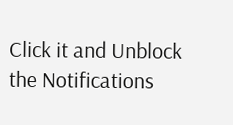Click it and Unblock the Notifications